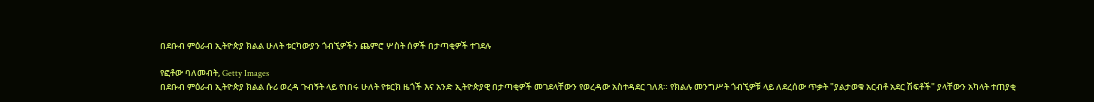በደቡብ ምዕራብ ኢትዮጵያ ክልል ሁለት ቱርካውያን ጎብኚዎችን ጨምሮ ሦስት ሰዎች በታጣቂዎች ተገደሉ

የፎቶው ባለመብት, Getty Images
በደቡብ ምዕራብ ኢትዮጵያ ክልል ሱሪ ወረዳ ጉብኝት ላይ የነበሩ ሁለት የቱርክ ዜጎች እና አንድ ኢትዮጵያዊ በታጣቂዎች መገደላቸውን የወረዳው አስተዳደር ገለጸ። የክልሉ መንግሥት ጎብኚዎቹ ላይ ለደረሰው ጥቃት "ያልታወቁ አርብቶ አደር ሽፍቶች" ያላቸውን አካላት ተጠያቂ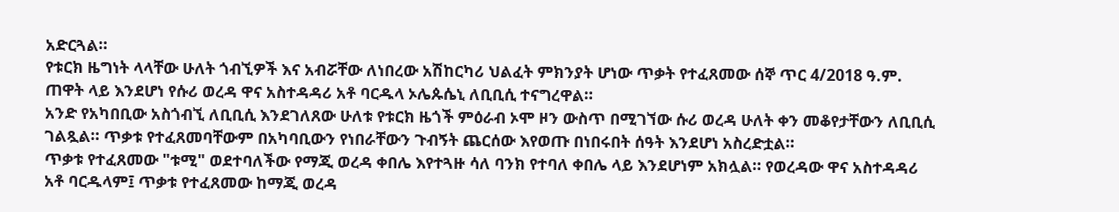አድርጓል።
የቱርክ ዜግነት ላላቸው ሁለት ጎብኚዎች እና አብሯቸው ለነበረው አሽከርካሪ ህልፈት ምክንያት ሆነው ጥቃት የተፈጸመው ሰኞ ጥር 4/2018 ዓ.ም. ጠዋት ላይ እንደሆነ የሱሪ ወረዳ ዋና አስተዳዳሪ አቶ ባርዱላ ኦሌጱሴኒ ለቢቢሲ ተናግረዋል።
አንድ የአካበቢው አስጎብኚ ለቢቢሲ እንደገለጸው ሁለቱ የቱርክ ዜጎች ምዕራብ ኦሞ ዞን ውስጥ በሚገኘው ሱሪ ወረዳ ሁለት ቀን መቆየታቸውን ለቢቢሲ ገልጿል። ጥቃቱ የተፈጸመባቸውም በአካባቢውን የነበራቸውን ጉብኝት ጨርሰው እየወጡ በነበሩበት ሰዓት እንደሆነ አስረድቷል።
ጥቃቱ የተፈጸመው "ቱሚ" ወደተባለችው የማጂ ወረዳ ቀበሌ እየተጓዙ ሳለ ባንክ የተባለ ቀበሌ ላይ እንደሆነም አክሏል። የወረዳው ዋና አስተዳዳሪ አቶ ባርዱላም፤ ጥቃቱ የተፈጸመው ከማጂ ወረዳ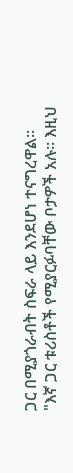ጋር በሚያጎራብት ስፍራ ላይ እንደሆነ ተናግረዋል።
"እኛ ጋር ቱሪስቶች የሚያርፉባቸው ቦታዎች አሉ። እዚህ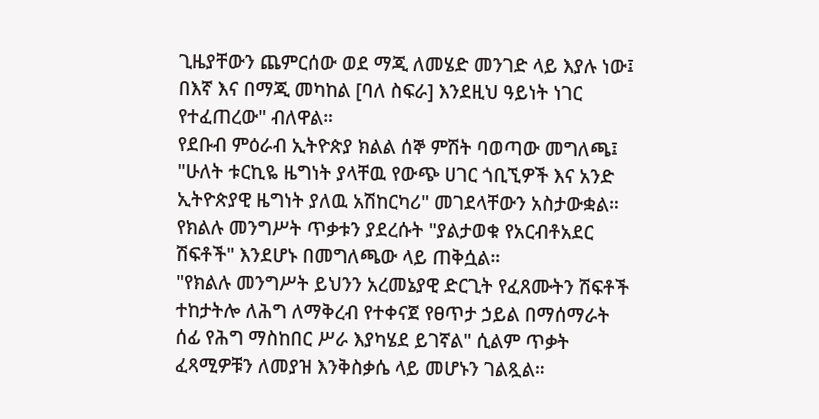ጊዜያቸውን ጨምርሰው ወደ ማጂ ለመሄድ መንገድ ላይ እያሉ ነው፤ በእኛ እና በማጂ መካከል [ባለ ስፍራ] እንደዚህ ዓይነት ነገር የተፈጠረው" ብለዋል።
የደቡብ ምዕራብ ኢትዮጵያ ክልል ሰኞ ምሽት ባወጣው መግለጫ፤ "ሁለት ቱርኪዬ ዜግነት ያላቸዉ የውጭ ሀገር ጎቢኚዎች እና አንድ ኢትዮጵያዊ ዜግነት ያለዉ አሽከርካሪ" መገደላቸውን አስታውቋል። የክልሉ መንግሥት ጥቃቱን ያደረሱት "ያልታወቁ የአርብቶአደር ሽፍቶች" እንደሆኑ በመግለጫው ላይ ጠቅሷል።
"የክልሉ መንግሥት ይህንን አረመኔያዊ ድርጊት የፈጸሙትን ሽፍቶች ተከታትሎ ለሕግ ለማቅረብ የተቀናጀ የፀጥታ ኃይል በማሰማራት ሰፊ የሕግ ማስከበር ሥራ እያካሄደ ይገኛል" ሲልም ጥቃት ፈጻሚዎቹን ለመያዝ እንቅስቃሴ ላይ መሆኑን ገልጿል።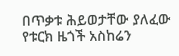በጥቃቱ ሕይወታቸው ያለፈው የቱርክ ዜጎች አስከሬን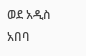ወደ አዲስ አበባ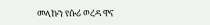መላኩን የሱሪ ወረዳ ዋና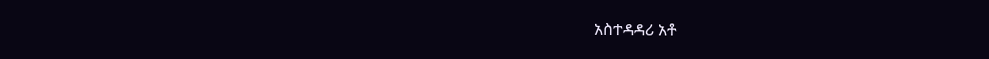አስተዳዳሪ አቶ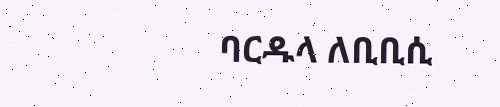ባርዱላ ለቢቢሲ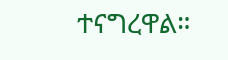ተናግረዋል።